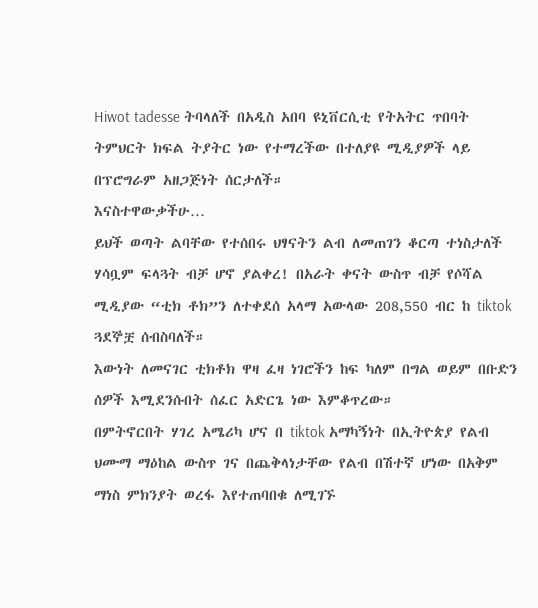Hiwot tadesse ትባላለች በአዲስ አበባ ዩኒቨርሲቲ የትአትር ጥበባት ትምህርት ክፍል ትያትር ነው የተማረችው በተለያዩ ሚዲያዎች ላይ በፕሮግራም አዘጋጅነት ሰርታለች።
እናስተዋውቃችሁ…
ይህች ወጣት ልባቸው የተሰበሩ ህፃናትን ልብ ለመጠገን ቆርጣ ተነስታለች ሃሳቧም ፍላጓት ብቻ ሆኖ ያልቀረ! በአራት ቀናት ውስጥ ብቻ የሶሻል ሚዲያው “ቲክ ቶክ”ን ለተቀደሰ አላማ አውላው 208,550 ብር ከ tiktok ጓደኞቿ ሰብስባለች።
እውነት ለመናገር ቲክቶክ ዋዛ ፈዛ ነገሮችን ከፍ ካለም በግል ወይም በቡድን ሰዎች እሚደንሱበት ሰፈር አድርጌ ነው እምቆጥረው።
በምትኖርበት ሃገረ አሜሪካ ሆና በ tiktok አማካኝነት በኢትዮጵያ የልብ ህሙማ ማዕከል ውስጥ ገና በጨቅላነታቸው የልብ በሽተኛ ሆነው በአቅም ማነስ ምክንያት ወረፋ እየተጠባበቁ ለሚገኙ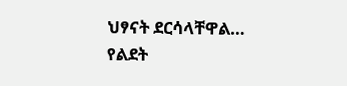ህፃናት ደርሳላቸዋል…
የልደት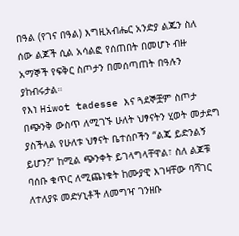በዓል (የገና በዓል) እግዚአብሔር አንድያ ልጁን ስለ ሰው ልጆች ሲል አሳልፎ የሰጠበት በመሆኑ ብዙ አማኞች የፍቅር ስጦታን በመሰጣጠት በዓሉን ያከብሩታል።
የእነ Hiwot tadesse እና ጓደኞቿም ስጦታ በጭንቅ ውስጥ ለሚገኙ ሁለት ህፃናትን ሂወት መታደግ ያስችላል የሁለቱ ህፃናት ቤተሰቦችን “ልጄ ይድንልኝ ይሆን?” ከሚል ጭንቀት ይገላግላቸዋል፣ ስለ ልጆቹ ባሰቡ ቁጥር ለሚጨነቁት ከሙያዊ እገዛቸው ባሻገር ለተለያዩ መድሃኒቶች ለመግዣ ገንዘቡ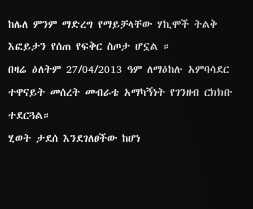ከሌለ ምንም ማድረግ የማይቻላቸው ሃኪሞች ትልቅ እፎይታን የሰጠ የፍቅር ስጦታ ሆኗል ።
በዛሬ ዕለትም 27/04/2013 ዓም ለማዕከሉ አምባሳደር ተዋናይት መሰረት መብራቴ አማካኝነት የገንዘብ ርክክቡ ተደርጓል።
ሂወት ታደሰ እንደገለፀችው ከሆነ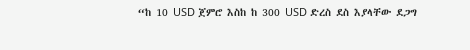“ከ 10 USD ጀምሮ እስከ ከ 300 USD ድረስ ደስ እያላቸው ደጋግ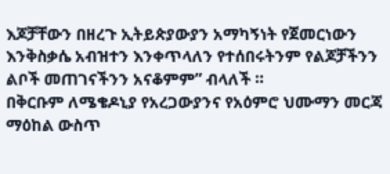እጆቻቸውን በዘረጉ ኢትይጵያውያን አማካኝነት የጀመርነውን እንቅስቃሴ አብዝተን እንቀጥላለን የተሰበሩትንም የልጆቻችንን ልቦች መጠገናችንን አናቆምም” ብላለች ።
በቅርቡም ለሜቄዶኒያ የአረጋውያንና የአዕምሮ ህሙማን መርጃ ማዕከል ውስጥ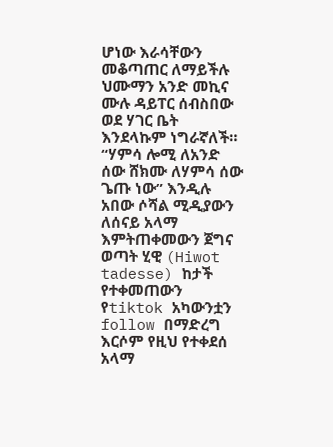ሆነው እራሳቸውን መቆጣጠር ለማይችሉ ህሙማን አንድ መኪና ሙሉ ዳይፐር ሰብስበው ወደ ሃገር ቤት እንደላኩም ነግራኛለች።
“ሃምሳ ሎሚ ለአንድ ሰው ሸክሙ ለሃምሳ ሰው ጌጡ ነው” እንዲሉ አበው ሶሻል ሚዲያውን ለሰናይ አላማ እምትጠቀመውን ጀግና ወጣት ሂዊ (Hiwot tadesse) ከታች የተቀመጠውን የtiktok አካውንቷን follow በማድረግ እርሶም የዚህ የተቀደሰ አላማ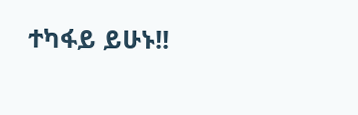ተካፋይ ይሁኑ!!